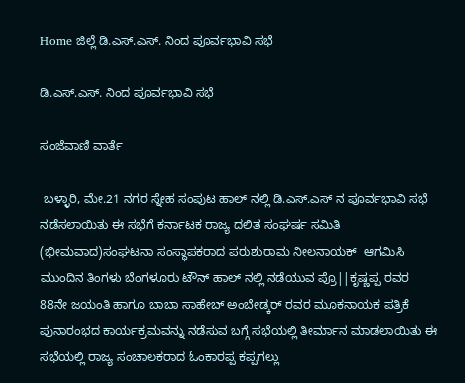Home ಜಿಲ್ಲೆ ಡಿ.ಎಸ್.ಎಸ್. ನಿಂದ ಪೂರ್ವಭಾವಿ ಸಭೆ

ಡಿ.ಎಸ್.ಎಸ್. ನಿಂದ ಪೂರ್ವಭಾವಿ ಸಭೆ

ಸಂಜೆವಾಣಿ ವಾರ್ತೆ

 ಬಳ್ಳಾರಿ, ಮೇ.21 ನಗರ ಸ್ನೇಹ ಸಂಪುಟ ಹಾಲ್ ನಲ್ಲಿ ಡಿ.ಎಸ್.ಎಸ್ ನ ಪೂರ್ವಭಾವಿ ಸಭೆ ನಡೆಸಲಾಯಿತು ಈ ಸಭೆಗೆ ಕರ್ನಾಟಕ ರಾಜ್ಯ ದಲಿತ ಸಂಘರ್ಷ ಸಮಿತಿ (ಭೀಮವಾದ)ಸಂಘಟನಾ ಸಂಸ್ಥಾಪಕರಾದ ಪರುಶುರಾಮ ನೀಲನಾಯಕ್  ಆಗಮಿಸಿ ಮುಂದಿನ ತಿಂಗಳು ಬೆಂಗಳೂರು ಟೌನ್ ಹಾಲ್ ನಲ್ಲಿ ನಡೆಯುವ ಪ್ರೊ||ಕೃಷ್ಣಪ್ಪ ರವರ 88ನೇ ಜಯಂತಿ ಹಾಗೂ ಬಾಬಾ ಸಾಹೇಬ್ ಅಂಬೇಡ್ಕರ್ ರವರ ಮೂಕನಾಯಕ ಪತ್ರಿಕೆ ಪುನಾರಂಭದ ಕಾರ್ಯಕ್ರಮವನ್ನು ನಡೆಸುವ ಬಗ್ಗೆ ಸಭೆಯಲ್ಲಿ ತೀರ್ಮಾನ ಮಾಡಲಾಯಿತು ಈ ಸಭೆಯಲ್ಲಿ ರಾಜ್ಯ ಸಂಚಾಲಕರಾದ ಓಂಕಾರಪ್ಪ ಕಪ್ಪಗಲ್ಲು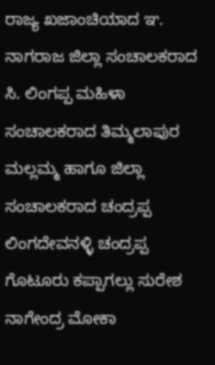ರಾಜ್ಯ ಖಜಾಂಚಿಯಾದ ಞ. ನಾಗರಾಜ ಜಿಲ್ಲಾ ಸಂಚಾಲಕರಾದ ಸಿ. ಲಿಂಗಪ್ಪ ಮಹಿಳಾ ಸಂಚಾಲಕರಾದ ತಿಮ್ಮಲಾಪುರ ಮಲ್ಲಮ್ಮ ಹಾಗೂ ಜಿಲ್ಲಾ ಸಂಚಾಲಕರಾದ ಚಂದ್ರಪ್ಪ ಲಿಂಗದೇವನಳ್ಳಿ ಚಂದ್ರಪ್ಪ ಗೊಟೂರು ಕಪ್ಪಾಗಲ್ಲು ಸುರೇಶ ನಾಗೇಂದ್ರ ಮೋಕಾ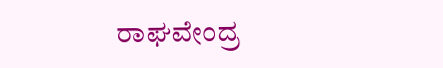ರಾಘವೇಂದ್ರ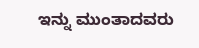ಇನ್ನು ಮುಂತಾದವರು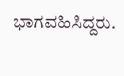ಭಾಗವಹಿಸಿದ್ದರು.